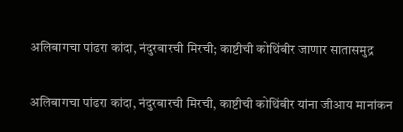अलिबागचा पांढरा कांदा, नंदुरबारची मिरची; काष्टीची कोथिंबीर जाणार सातासमुद्र

अलिबागचा पांढरा कांदा, नंदुरबारची मिरची, काष्टीची कोथिंबीर यांना जीआय मानांकन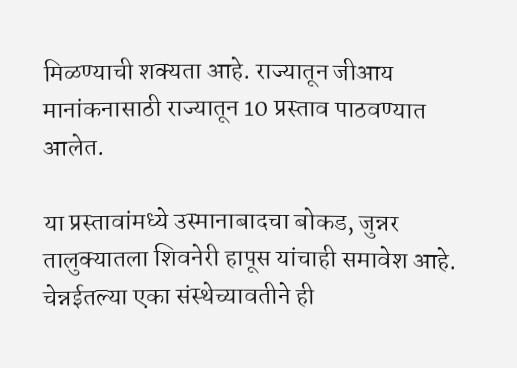मिळण्याची शक्यता आहे. राज्यातून जीआय मानांकनासाठी राज्यातून 10 प्रस्ताव पाठवण्यात आलेत.

या प्रस्तावांमध्ये उस्मानाबादचा बोकड, जुन्नर तालुक्यातला शिवनेरी हापूस यांचाही समावेश आहे. चेन्नईतल्या एका संस्थेच्यावतीने ही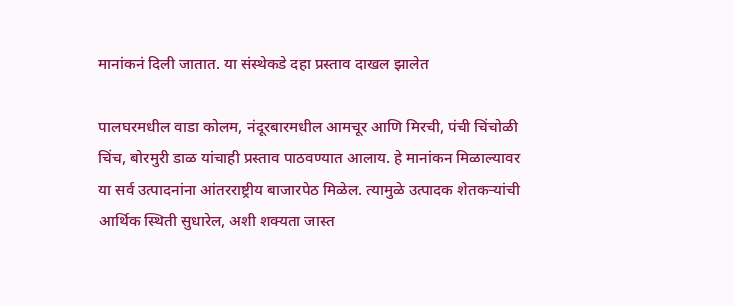मानांकनं दिली जातात. या संस्थेकडे दहा प्रस्ताव दाखल झालेत

पालघरमधील वाडा कोलम, नंदूरबारमधील आमचूर आणि मिरची, पंची चिंचोळी चिंच, बोरमुरी डाळ यांचाही प्रस्ताव पाठवण्यात आलाय. हे मानांकन मिळाल्यावर या सर्व उत्पादनांना आंतरराष्ट्रीय बाजारपेठ मिळेल. त्यामुळे उत्पादक शेतकऱ्यांची आर्थिक स्थिती सुधारेल, अशी शक्यता जास्त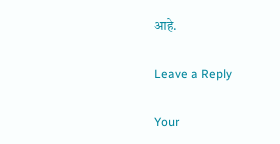आहे.

Leave a Reply

Your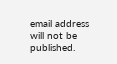email address will not be published.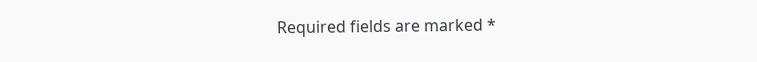Required fields are marked *